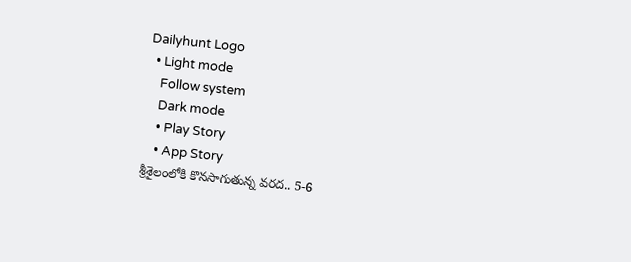Dailyhunt Logo
  • Light mode
    Follow system
    Dark mode
    • Play Story
    • App Story
శ్రీశైలంలోకి కొనసాగుతున్న వరద.. 5-6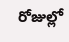రోజుల్లో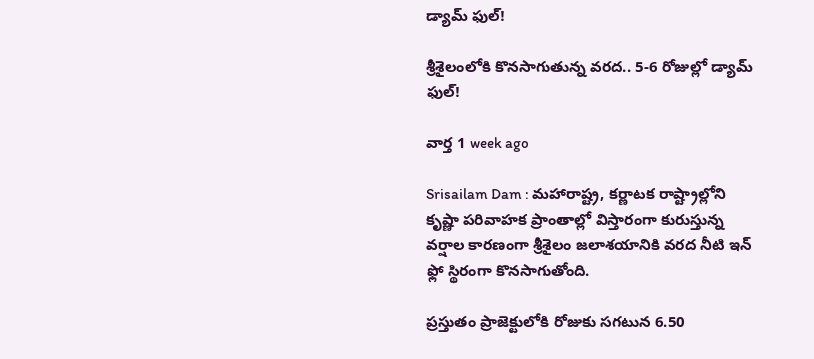డ్యామ్ ఫుల్!

శ్రీశైలంలోకి కొనసాగుతున్న వరద.. 5-6 రోజుల్లో డ్యామ్ ఫుల్!

వార్త 1 week ago

Srisailam Dam : మహారాష్ట్ర, కర్ణాటక రాష్ట్రాల్లోని కృష్ణా పరివాహక ప్రాంతాల్లో విస్తారంగా కురుస్తున్న వర్షాల కారణంగా శ్రీశైలం జలాశయానికి వరద నీటి ఇన్ ఫ్లో స్థిరంగా కొనసాగుతోంది.

ప్రస్తుతం ప్రాజెక్టులోకి రోజుకు సగటున 6.50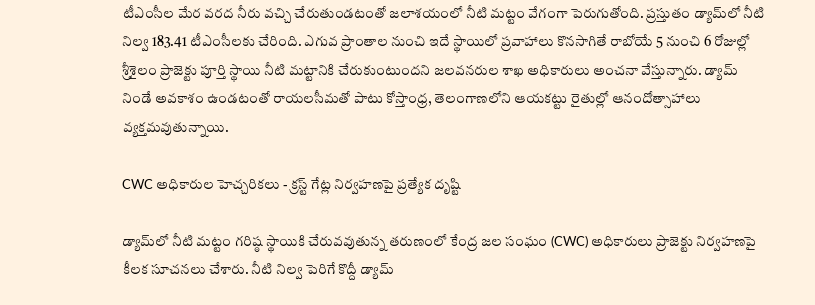టీఎంసీల మేర వరద నీరు వచ్చి చేరుతుండటంతో జలాశయంలో నీటి మట్టం వేగంగా పెరుగుతోంది. ప్రస్తుతం డ్యామ్‌లో నీటి నిల్వ 183.41 టీఎంసీలకు చేరింది. ఎగువ ప్రాంతాల నుంచి ఇదే స్థాయిలో ప్రవాహాలు కొనసాగితే రాబోయే 5 నుంచి 6 రోజుల్లో శ్రీశైలం ప్రాజెక్టు పూర్తి స్థాయి నీటి మట్టానికి చేరుకుంటుందని జలవనరుల శాఖ అధికారులు అంచనా వేస్తున్నారు. డ్యామ్ నిండే అవకాశం ఉండటంతో రాయలసీమతో పాటు కోస్తాంధ్ర, తెలంగాణలోని ఆయకట్టు రైతుల్లో ఆనందోత్సాహాలు వ్యక్తమవుతున్నాయి.

CWC అధికారుల హెచ్చరికలు - క్రస్ట్ గేట్ల నిర్వహణపై ప్రత్యేక దృష్టి

డ్యామ్‌లో నీటి మట్టం గరిష్ఠ స్థాయికి చేరువవుతున్న తరుణంలో కేంద్ర జల సంఘం (CWC) అధికారులు ప్రాజెక్టు నిర్వహణపై కీలక సూచనలు చేశారు. నీటి నిల్వ పెరిగే కొద్దీ డ్యామ్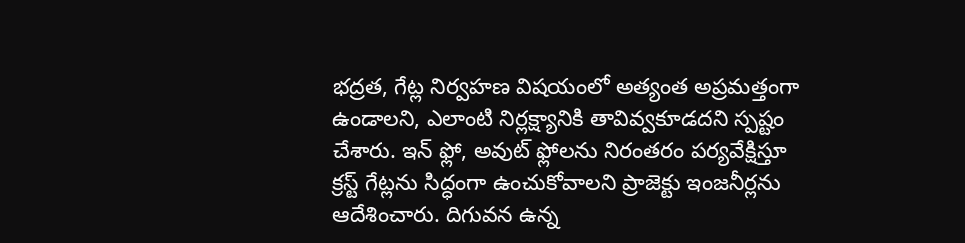భద్రత, గేట్ల నిర్వహణ విషయంలో అత్యంత అప్రమత్తంగా ఉండాలని, ఎలాంటి నిర్లక్ష్యానికి తావివ్వకూడదని స్పష్టం చేశారు. ఇన్ ఫ్లో, అవుట్ ఫ్లోలను నిరంతరం పర్యవేక్షిస్తూ క్రస్ట్ గేట్లను సిద్ధంగా ఉంచుకోవాలని ప్రాజెక్టు ఇంజనీర్లను ఆదేశించారు. దిగువన ఉన్న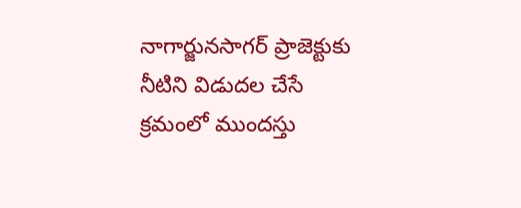నాగార్జునసాగర్ ప్రాజెక్టుకు నీటిని విడుదల చేసే క్రమంలో ముందస్తు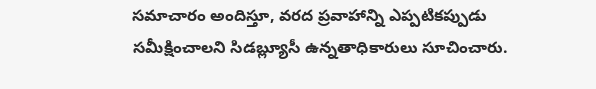సమాచారం అందిస్తూ, వరద ప్రవాహాన్ని ఎప్పటికప్పుడు సమీక్షించాలని సిడబ్ల్యూసీ ఉన్నతాధికారులు సూచించారు.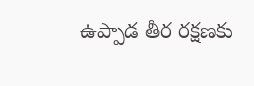ఉప్పాడ తీర రక్షణకు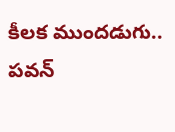కీలక ముందడుగు.. పవన్‌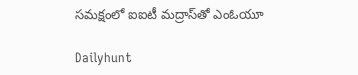సమక్షంలో ఐఐటీ మద్రాస్‌తో ఎంఓయూ

Dailyhunt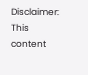Disclaimer: This content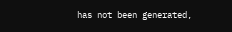has not been generated,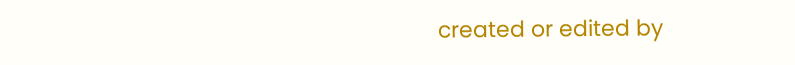created or edited by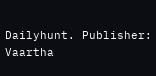Dailyhunt. Publisher: Vaartha